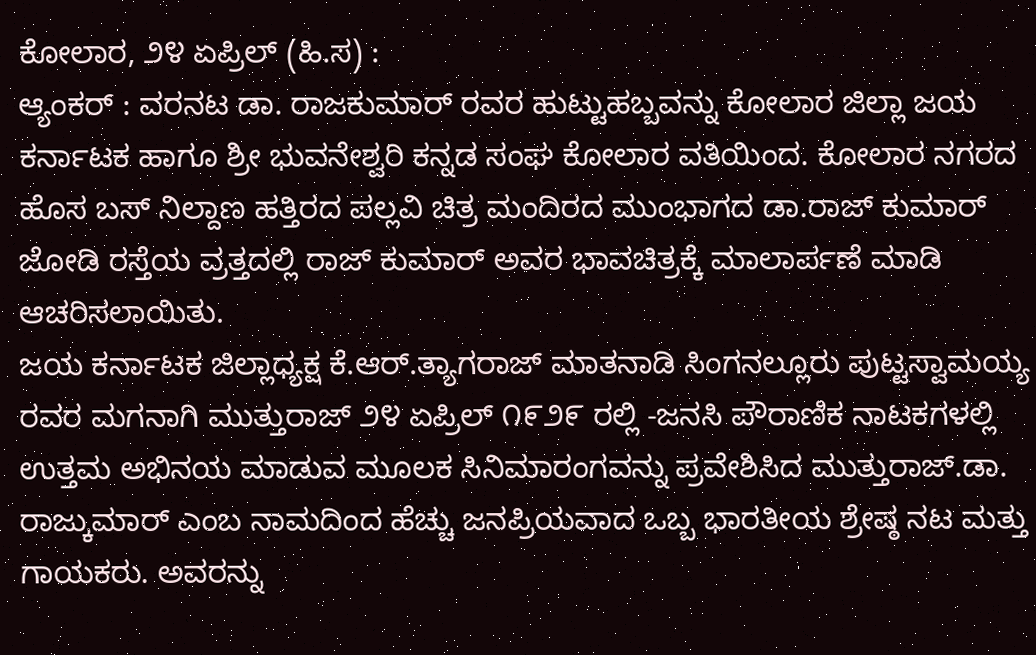ಕೋಲಾರ, ೨೪ ಏಪ್ರಿಲ್ (ಹಿ.ಸ) :
ಆ್ಯಂಕರ್ : ವರನಟ ಡಾ. ರಾಜಕುಮಾರ್ ರವರ ಹುಟ್ಟುಹಬ್ಬವನ್ನು ಕೋಲಾರ ಜಿಲ್ಲಾ ಜಯ ಕರ್ನಾಟಕ ಹಾಗೂ ಶ್ರೀ ಭುವನೇಶ್ವರಿ ಕನ್ನಡ ಸಂಘ ಕೋಲಾರ ವತಿಯಿಂದ. ಕೋಲಾರ ನಗರದ ಹೊಸ ಬಸ್ ನಿಲ್ದಾಣ ಹತ್ತಿರದ ಪಲ್ಲವಿ ಚಿತ್ರ ಮಂದಿರದ ಮುಂಭಾಗದ ಡಾ.ರಾಜ್ ಕುಮಾರ್ ಜೋಡಿ ರಸ್ತೆಯ ವ್ರತ್ತದಲ್ಲಿ ರಾಜ್ ಕುಮಾರ್ ಅವರ ಭಾವಚಿತ್ರಕ್ಕೆ ಮಾಲಾರ್ಪಣೆ ಮಾಡಿ ಆಚರಿಸಲಾಯಿತು.
ಜಯ ಕರ್ನಾಟಕ ಜಿಲ್ಲಾಧ್ಯಕ್ಷ ಕೆ.ಆರ್.ತ್ಯಾಗರಾಜ್ ಮಾತನಾಡಿ ಸಿಂಗನಲ್ಲೂರು ಪುಟ್ಟಸ್ವಾಮಯ್ಯ ರವರ ಮಗನಾಗಿ ಮುತ್ತುರಾಜ್ ೨೪ ಏಪ್ರಿಲ್ ೧೯೨೯ ರಲ್ಲಿ -ಜನಸಿ ಪೌರಾಣಿಕ ನಾಟಕಗಳಲ್ಲಿ ಉತ್ತಮ ಅಭಿನಯ ಮಾಡುವ ಮೂಲಕ ಸಿನಿಮಾರಂಗವನ್ನು ಪ್ರವೇಶಿಸಿದ ಮುತ್ತುರಾಜ್.ಡಾ. ರಾಜ್ಕುಮಾರ್ ಎಂಬ ನಾಮದಿಂದ ಹೆಚ್ಚು ಜನಪ್ರಿಯವಾದ ಒಬ್ಬ ಭಾರತೀಯ ಶ್ರೇಷ್ಠ ನಟ ಮತ್ತು ಗಾಯಕರು. ಅವರನ್ನು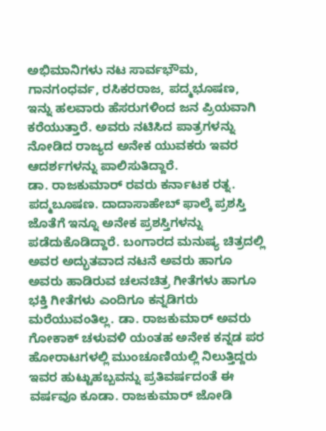ಅಭಿಮಾನಿಗಳು ನಟ ಸಾರ್ವಭೌಮ, ಗಾನಗಂಧರ್ವ, ರಸಿಕರರಾಜ, ಪದ್ಮಭೂಷಣ, ಇನ್ನು ಹಲವಾರು ಹೆಸರುಗಳಿಂದ ಜನ ಪ್ರಿಯವಾಗಿ ಕರೆಯುತ್ತಾರೆ. ಅವರು ನಟಿಸಿದ ಪಾತ್ರಗಳನ್ನು ನೋಡಿದ ರಾಜ್ಯದ ಅನೇಕ ಯುವಕರು ಇವರ ಆದರ್ಶಗಳನ್ನು ಪಾಲಿಸುತಿದ್ದಾರೆ.
ಡಾ. ರಾಜಕುಮಾರ್ ರವರು ಕರ್ನಾಟಕ ರತ್ನ. ಪದ್ಮಬೂಷಣ. ದಾದಾಸಾಹೇಬ್ ಫಾಲ್ಕೆ ಪ್ರಶಸ್ತಿ ಜೊತೆಗೆ ಇನ್ನೂ ಅನೇಕ ಪ್ರಶಸ್ತಿಗಳನ್ನು ಪಡೆದುಕೊಡಿದ್ದಾರೆ. ಬಂಗಾರದ ಮನುಷ್ಯ ಚಿತ್ರದಲ್ಲಿ ಅವರ ಅದ್ಭುತವಾದ ನಟನೆ ಅವರು ಹಾಗೂ ಅವರು ಹಾಡಿರುವ ಚಲನಚಿತ್ರ ಗೀತೆಗಳು ಹಾಗೂ ಭಕ್ತಿ ಗೀತೆಗಳು ಎಂದಿಗೂ ಕನ್ನಡಿಗರು ಮರೆಯುವಂತಿಲ್ಲ. ಡಾ. ರಾಜಕುಮಾರ್ ಅವರು ಗೋಕಾಕ್ ಚಳುವಳಿ ಯಂತಹ ಅನೇಕ ಕನ್ನಡ ಪರ ಹೋರಾಟಗಳಲ್ಲಿ ಮುಂಚೂಣಿಯಲ್ಲಿ ನಿಲುತ್ತಿದ್ದರು ಇವರ ಹುಟ್ಟುಹಬ್ಬವನ್ನು ಪ್ರತಿವರ್ಷದಂತೆ ಈ ವರ್ಷವೂ ಕೂಡಾ. ರಾಜಕುಮಾರ್ ಜೋಡಿ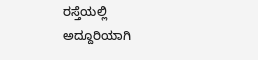ರಸ್ತೆಯಲ್ಲಿ ಅದ್ದೂರಿಯಾಗಿ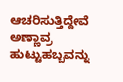ಆಚರಿಸುತ್ತಿದ್ದೇವೆ ಅಣ್ಣಾವ್ರ ಹುಟ್ಟುಹಬ್ಬವನ್ನು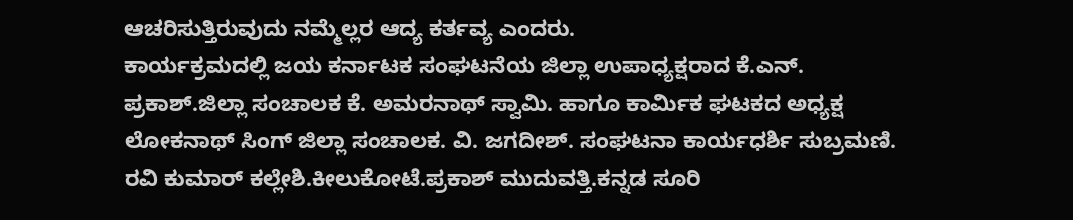ಆಚರಿಸುತ್ತಿರುವುದು ನಮ್ಮೆಲ್ಲರ ಆದ್ಯ ಕರ್ತವ್ಯ ಎಂದರು.
ಕಾರ್ಯಕ್ರಮದಲ್ಲಿ ಜಯ ಕರ್ನಾಟಕ ಸಂಘಟನೆಯ ಜಿಲ್ಲಾ ಉಪಾಧ್ಯಕ್ಷರಾದ ಕೆ.ಎನ್. ಪ್ರಕಾಶ್.ಜಿಲ್ಲಾ ಸಂಚಾಲಕ ಕೆ. ಅಮರನಾಥ್ ಸ್ವಾಮಿ. ಹಾಗೂ ಕಾರ್ಮಿಕ ಘಟಕದ ಅಧ್ಯಕ್ಷ ಲೋಕನಾಥ್ ಸಿಂಗ್ ಜಿಲ್ಲಾ ಸಂಚಾಲಕ. ವಿ. ಜಗದೀಶ್. ಸಂಘಟನಾ ಕಾರ್ಯಧರ್ಶಿ ಸುಬ್ರಮಣಿ. ರವಿ ಕುಮಾರ್ ಕಲ್ಲೇಶಿ.ಕೀಲುಕೋಟೆ.ಪ್ರಕಾಶ್ ಮುದುವತ್ತಿ.ಕನ್ನಡ ಸೂರಿ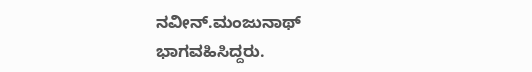ನವೀನ್.ಮಂಜುನಾಥ್ ಭಾಗವಹಿಸಿದ್ದರು.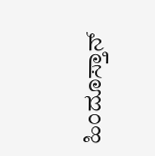ಹಿಂದೂಸ್ತಾನ್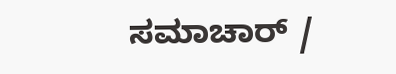ಸಮಾಚಾರ್ /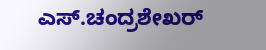ಎಸ್.ಚಂದ್ರಶೇಖರ್